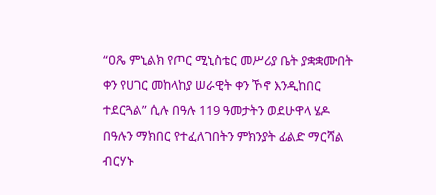“ዐጼ ምኒልክ የጦር ሚኒስቴር መሥሪያ ቤት ያቋቋሙበት ቀን የሀገር መከላከያ ሠራዊት ቀን ኾኖ እንዲከበር ተደርጓል” ሲሉ በዓሉ 119 ዓመታትን ወደሁዋላ ሄዶ በዓሉን ማክበር የተፈለገበትን ምክንያት ፊልድ ማርሻል ብርሃኑ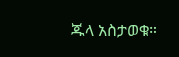ጁላ አስታወቁ።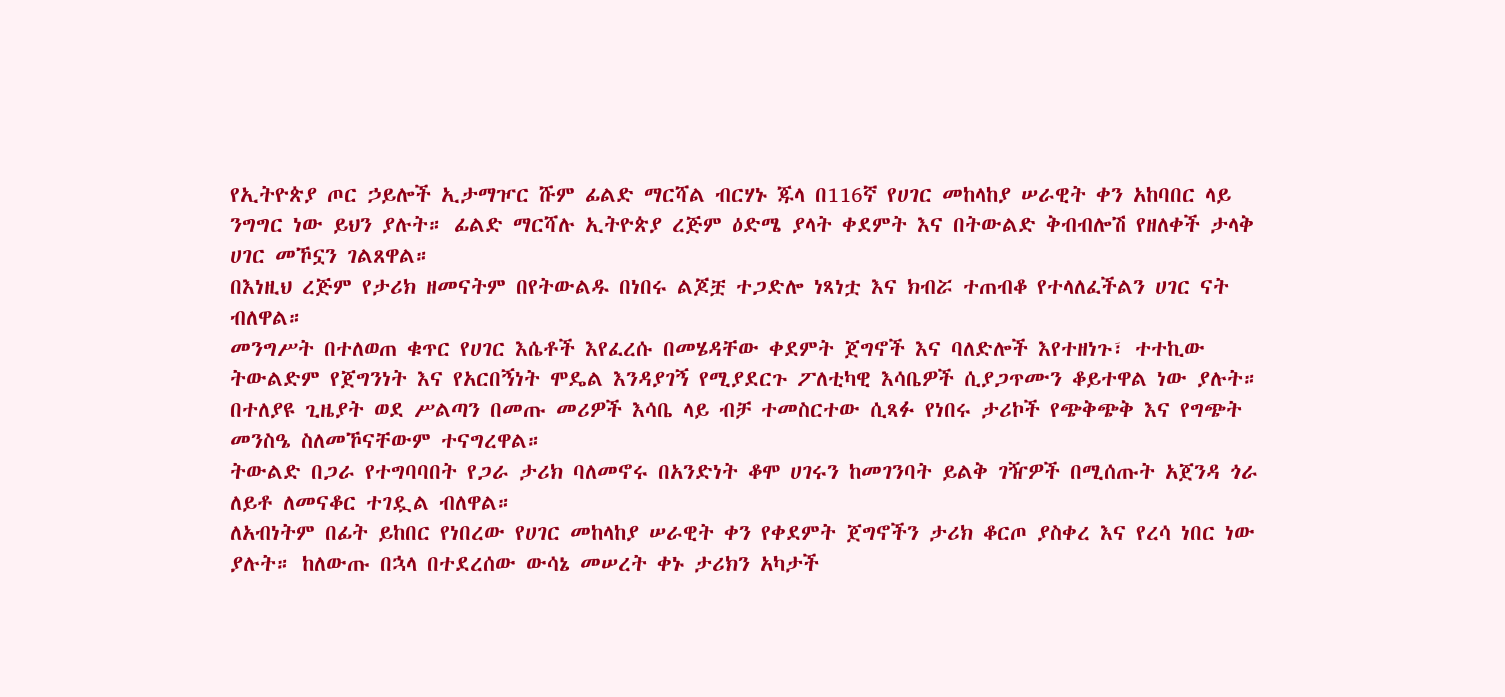የኢትዮጵያ ጦር ኃይሎች ኢታማዦር ሹም ፊልድ ማርሻል ብርሃኑ ጁላ በ116ኛ የሀገር መከላከያ ሠራዊት ቀን አከባበር ላይ ንግግር ነው ይህን ያሉት። ፊልድ ማርሻሉ ኢትዮጵያ ረጅም ዕድሜ ያላት ቀደምት እና በትውልድ ቅብብሎሽ የዘለቀች ታላቅ ሀገር መኾኗን ገልጸዋል።
በእነዚህ ረጅም የታሪክ ዘመናትም በየትውልዱ በነበሩ ልጆቿ ተጋድሎ ነጻነቷ እና ክብሯ ተጠብቆ የተላለፈችልን ሀገር ናት ብለዋል።
መንግሥት በተለወጠ ቁጥር የሀገር እሴቶች እየፈረሱ በመሄዳቸው ቀደምት ጀግኖች እና ባለድሎች እየተዘነጉ፣ ተተኪው ትውልድም የጀግንነት እና የአርበኝነት ሞዴል እንዳያገኝ የሚያደርጉ ፖለቲካዊ እሳቤዎች ሲያጋጥሙን ቆይተዋል ነው ያሉት።
በተለያዩ ጊዜያት ወደ ሥልጣን በመጡ መሪዎች እሳቤ ላይ ብቻ ተመስርተው ሲጻፉ የነበሩ ታሪኮች የጭቅጭቅ እና የግጭት መንስዔ ስለመኾናቸውም ተናግረዋል።
ትውልድ በጋራ የተግባባበት የጋራ ታሪክ ባለመኖሩ በአንድነት ቆሞ ሀገሩን ከመገንባት ይልቅ ገዥዎች በሚሰጡት አጀንዳ ጎራ ለይቶ ለመናቆር ተገዷል ብለዋል።
ለአብነትም በፊት ይከበር የነበረው የሀገር መከላከያ ሠራዊት ቀን የቀደምት ጀግኖችን ታሪክ ቆርጦ ያስቀረ እና የረሳ ነበር ነው ያሉት። ከለውጡ በኋላ በተደረሰው ውሳኔ መሠረት ቀኑ ታሪክን አካታች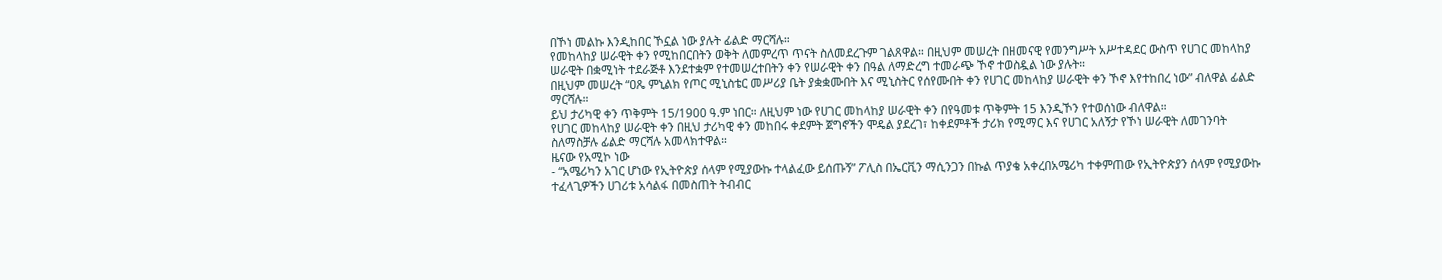በኾነ መልኩ እንዲከበር ኾኗል ነው ያሉት ፊልድ ማርሻሉ።
የመከላከያ ሠራዊት ቀን የሚከበርበትን ወቅት ለመምረጥ ጥናት ስለመደረጉም ገልጸዋል። በዚህም መሠረት በዘመናዊ የመንግሥት አሥተዳደር ውስጥ የሀገር መከላከያ ሠራዊት በቋሚነት ተደራጅቶ እንደተቋም የተመሠረተበትን ቀን የሠራዊት ቀን በዓል ለማድረግ ተመራጭ ኾኖ ተወስዷል ነው ያሉት።
በዚህም መሠረት “ዐጼ ምኒልክ የጦር ሚኒስቴር መሥሪያ ቤት ያቋቋሙበት እና ሚኒስትር የሰየሙበት ቀን የሀገር መከላከያ ሠራዊት ቀን ኾኖ እየተከበረ ነው” ብለዋል ፊልድ ማርሻሉ።
ይህ ታሪካዊ ቀን ጥቅምት 15/1900 ዓ.ም ነበር። ለዚህም ነው የሀገር መከላከያ ሠራዊት ቀን በየዓመቱ ጥቅምት 15 እንዲኾን የተወሰነው ብለዋል።
የሀገር መከላከያ ሠራዊት ቀን በዚህ ታሪካዊ ቀን መከበሩ ቀደምት ጀግኖችን ሞዴል ያደረገ፣ ከቀደምቶች ታሪክ የሚማር እና የሀገር አለኝታ የኾነ ሠራዊት ለመገንባት ስለማስቻሉ ፊልድ ማርሻሉ አመላክተዋል።
ዜናው የአሚኮ ነው
- “አሜሪካን አገር ሆነው የኢትዮጵያ ሰላም የሚያውኩ ተላልፈው ይሰጡኝ” ፖሊስ በኤርቪን ማሲንጋን በኩል ጥያቄ አቀረበአሜሪካ ተቀምጠው የኢትዮጵያን ሰላም የሚያውኩ ተፈላጊዎችን ሀገሪቱ አሳልፋ በመስጠት ትብብር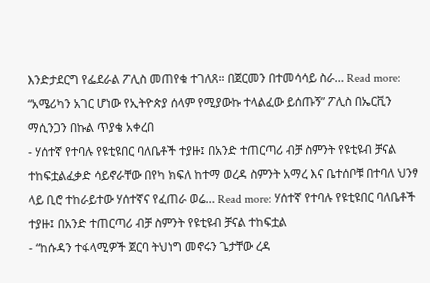እንድታደርግ የፌደራል ፖሊስ መጠየቁ ተገለጸ። በጀርመን በተመሳሳይ ስራ… Read more: “አሜሪካን አገር ሆነው የኢትዮጵያ ሰላም የሚያውኩ ተላልፈው ይሰጡኝ” ፖሊስ በኤርቪን ማሲንጋን በኩል ጥያቄ አቀረበ
- ሃሰተኛ የተባሉ የዩቲዩበር ባለቤቶች ተያዙ፤ በአንድ ተጠርጣሪ ብቻ ስምንት የዩቲዩብ ቻናል ተከፍቷልፈቃድ ሳይኖራቸው በየካ ክፍለ ከተማ ወረዳ ስምንት አማረ እና ቤተሰቦቹ በተባለ ህንፃ ላይ ቢሮ ተከራይተው ሃሰተኛና የፈጠራ ወሬ… Read more: ሃሰተኛ የተባሉ የዩቲዩበር ባለቤቶች ተያዙ፤ በአንድ ተጠርጣሪ ብቻ ስምንት የዩቲዩብ ቻናል ተከፍቷል
- “ከሱዳን ተፋላሚዎች ጀርባ ትህነግ መኖሩን ጌታቸው ረዳ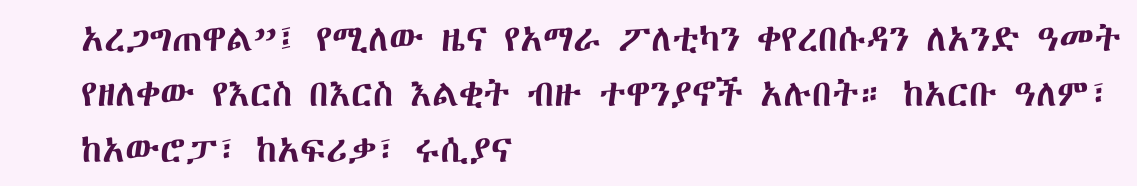አረጋግጠዋል”፤ የሚለው ዜና የአማራ ፖለቲካን ቀየረበሱዳን ለአንድ ዓመት የዘለቀው የእርስ በእርስ እልቂት ብዙ ተዋንያኖች አሉበት። ከአርቡ ዓለም፣ ከአውሮፓ፣ ከአፍሪቃ፣ ሩሲያና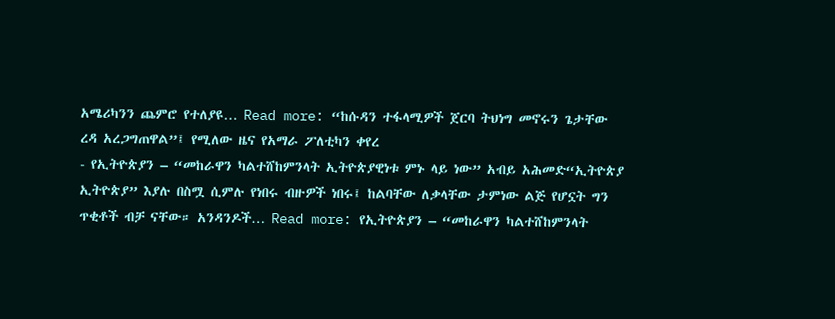አሜሪካንን ጨምሮ የተለያዩ… Read more: “ከሱዳን ተፋላሚዎች ጀርባ ትህነግ መኖሩን ጌታቸው ረዳ አረጋግጠዋል”፤ የሚለው ዜና የአማራ ፖለቲካን ቀየረ
- የኢትዮጵያን – “መከራዋን ካልተሸከምንላት ኢትዮጵያዊነቱ ምኑ ላይ ነው” አብይ አሕመድ“ኢትዮጵያ ኢትዮጵያ” እያሉ በስሟ ሲምሉ የነበሩ ብዙዎች ነበሩ፤ ከልባቸው ለቃላቸው ታምነው ልጅ የሆኗት ግን ጥቂቶች ብቻ ናቸው። አንዳንዶች… Read more: የኢትዮጵያን – “መከራዋን ካልተሸከምንላት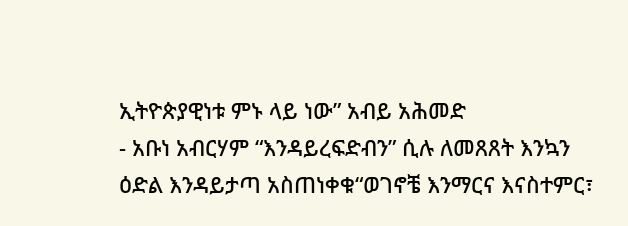ኢትዮጵያዊነቱ ምኑ ላይ ነው” አብይ አሕመድ
- አቡነ አብርሃም “እንዳይረፍድብን” ሲሉ ለመጸጸት እንኳን ዕድል እንዳይታጣ አስጠነቀቁ“ወገኖቼ እንማርና እናስተምር፣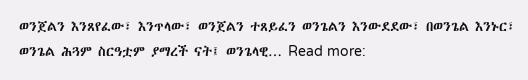ወንጀልን እንጸየፈው፣ እንጥላው፣ ወንጀልን ተጸይፈን ወንጌልን እንውደደው፣ በወንጌል እንኑር፣ ወንጌል ሕጓም ስርዓቷም ያማረች ናት፤ ወንጌላዊ… Read more: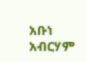አቡነ አብርሃም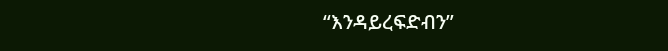“እንዳይረፍድብን”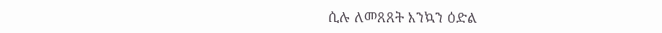ሲሉ ለመጸጸት እንኳን ዕድል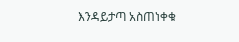እንዳይታጣ አስጠነቀቁ